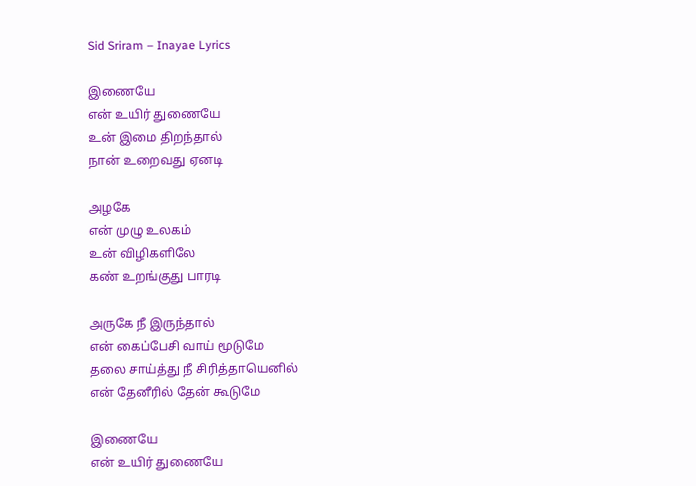Sid Sriram – Inayae Lyrics

இணையே
என் உயிர் துணையே
உன் இமை திறந்தால்
நான் உறைவது ஏனடி

அழகே
என் முழு உலகம்
உன் விழிகளிலே
கண் உறங்குது பாரடி

அருகே நீ இருந்தால்
என் கைப்பேசி வாய் மூடுமே
தலை சாய்த்து நீ சிரித்தாயெனில்
என் தேனீரில் தேன் கூடுமே

இணையே
என் உயிர் துணையே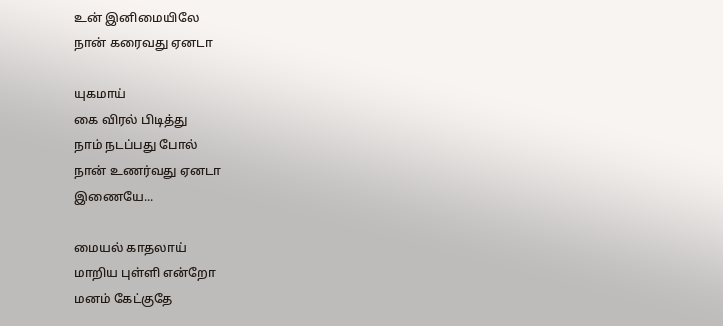உன் இனிமையிலே
நான் கரைவது ஏனடா

யுகமாய்
கை விரல் பிடித்து
நாம் நடப்பது போல்
நான் உணர்வது ஏனடா
இணையே...

மையல் காதலாய்
மாறிய புள்ளி என்றோ
மனம் கேட்குதே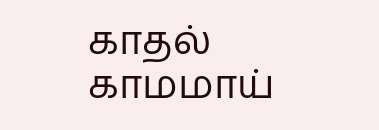காதல் காமமாய்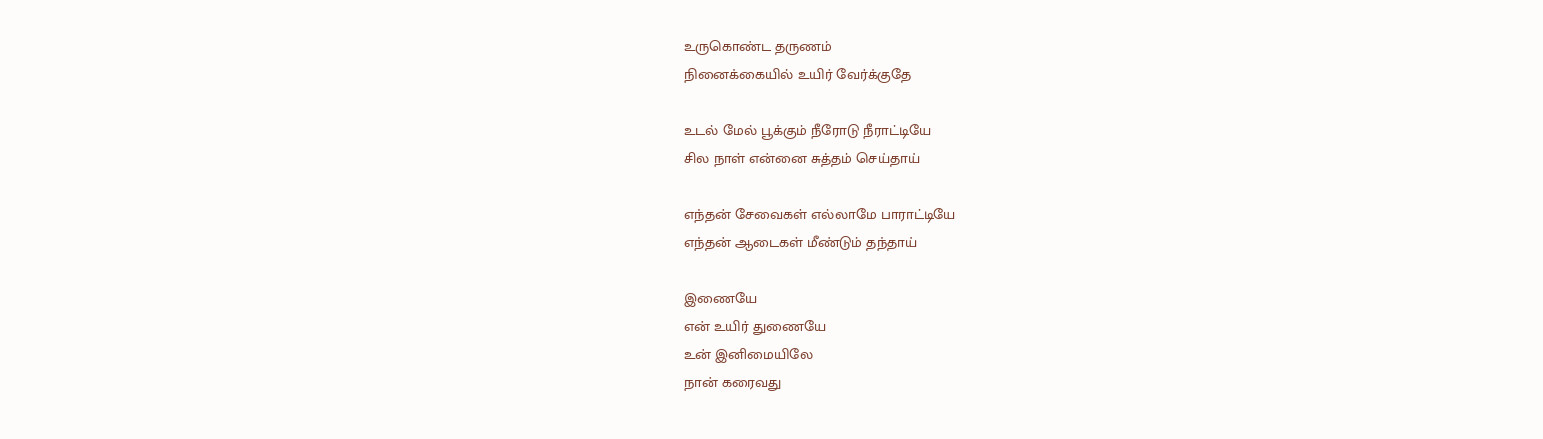உருகொண்ட தருணம்
நினைக்கையில் உயிர் வேர்க்குதே

உடல் மேல் பூக்கும் நீரோடு நீராட்டியே
சில நாள் என்னை சுத்தம் செய்தாய்

எந்தன் சேவைகள் எல்லாமே பாராட்டியே
எந்தன் ஆடைகள் மீண்டும் தந்தாய்

இணையே
என் உயிர் துணையே
உன் இனிமையிலே
நான் கரைவது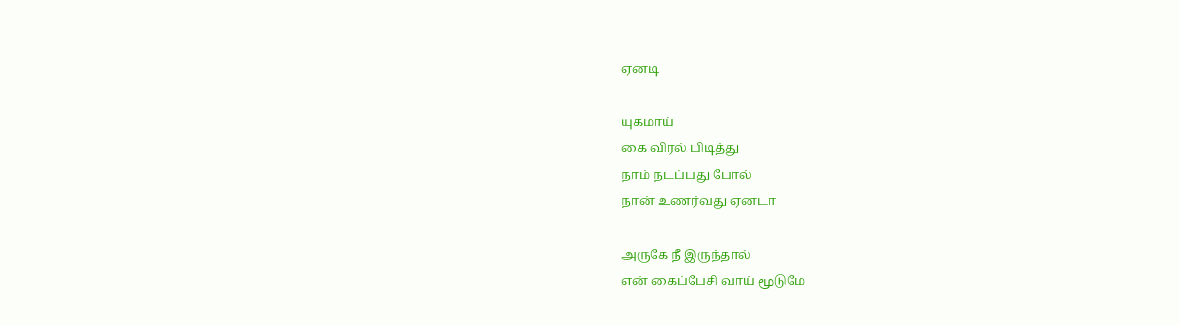ஏனடி

யுகமாய்
கை விரல் பிடித்து
நாம் நடப்பது போல்
நான் உணர்வது ஏனடா

அருகே நீ இருந்தால்
என் கைப்பேசி வாய் மூடுமே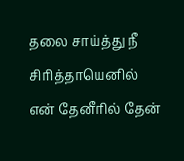தலை சாய்த்து நீ சிரித்தாயெனில்
என் தேனீரில் தேன்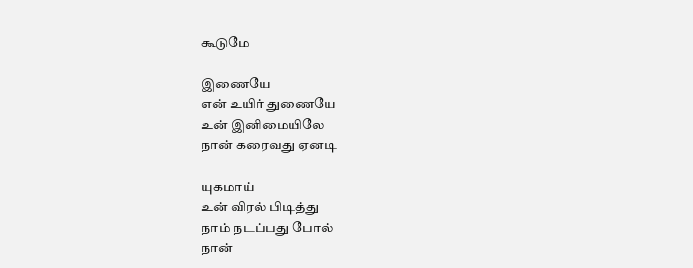கூடுமே

இணையே
என் உயிர் துணையே
உன் இனிமையிலே
நான் கரைவது ஏனடி

யுகமாய்
உன் விரல் பிடித்து
நாம் நடப்பது போல்
நான்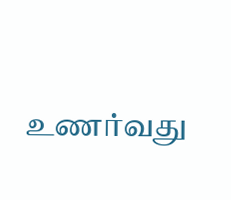உணர்வது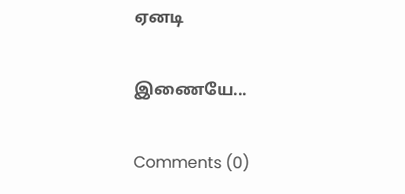ஏனடி

இணையே...

Comments (0)